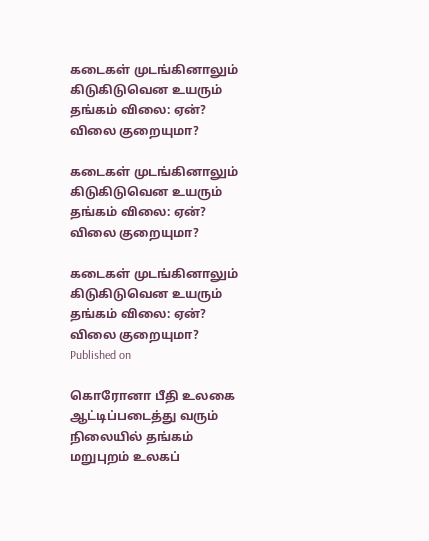கடைகள் முடங்கினாலும் கிடுகிடுவென உயரும் தங்கம் விலை: ஏன்? விலை குறையுமா?

கடைகள் முடங்கினாலும் கிடுகிடுவென உயரும் தங்கம் விலை: ஏன்? விலை குறையுமா?

கடைகள் முடங்கினாலும் கிடுகிடுவென உயரும் தங்கம் விலை: ஏன்? விலை குறையுமா?
Published on

கொரோனா பீதி உலகை ஆட்டிப்படைத்து வரும் நிலையில் தங்கம் மறுபுறம் உலகப்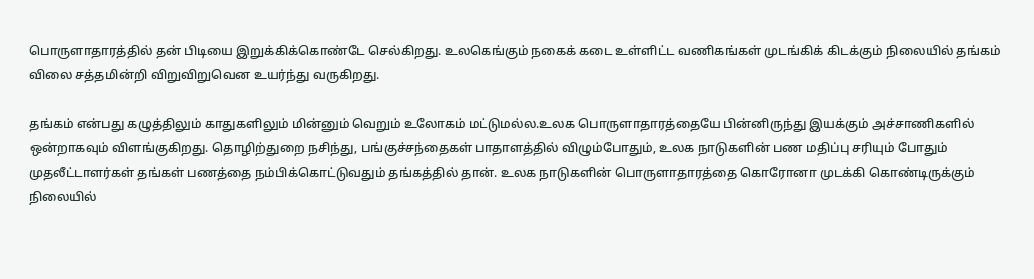பொருளாதாரத்தில் தன் பிடியை இறுக்கிக்கொண்டே செல்கிறது. உலகெங்கும் நகைக் கடை உள்ளிட்ட வணிகங்கள் முடங்கிக் கிடக்கும் நிலையில் தங்கம் விலை சத்தமின்றி விறுவிறுவென உயர்ந்து வருகிறது.

தங்கம் என்பது கழுத்திலும் காதுகளிலும் மின்னும் வெறும் உலோகம் மட்டுமல்ல.உலக பொருளாதாரத்தையே பின்னிருந்து இயக்கும் அச்சாணிகளில் ஒன்றாகவும் விளங்குகிறது. தொழிற்துறை நசிந்து, பங்குச்சந்தைகள் பாதாளத்தில் விழும்போதும், உலக நாடுகளின் பண மதிப்பு சரியும் போதும் முதலீட்டாளர்கள் தங்கள் பணத்தை நம்பிக்கொட்டுவதும் தங்கத்தில் தான். உலக நாடுகளின் பொருளாதாரத்தை கொரோனா முடக்கி கொண்டிருக்கும் நிலையில்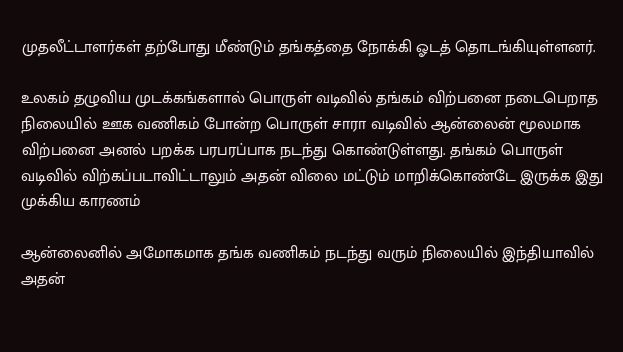முதலீட்டாளர்கள் தற்போது மீண்டும் தங்கத்தை நோக்கி ஓடத் தொடங்கியுள்ளனர்.

உலகம் தழுவிய முடக்கங்களால் பொருள் வடிவில் தங்கம் விற்பனை நடைபெறாத நிலையில் ஊக வணிகம் போன்ற பொருள் சாரா வடிவில் ஆன்லைன் மூலமாக விற்பனை அனல் பறக்க பரபரப்பாக நடந்து கொண்டுள்ளது. தங்கம் பொருள் வடிவில் விற்கப்படாவிட்டாலும் அதன் விலை மட்டும் மாறிக்கொண்டே இருக்க இது முக்கிய காரணம்

ஆன்லைனில் அமோகமாக தங்க வணிகம் நடந்து வரும் நிலையில் இந்தியாவில் அதன்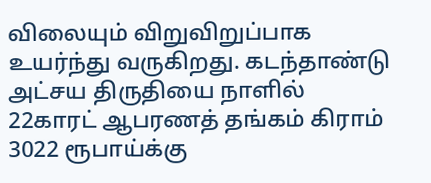விலையும் விறுவிறுப்பாக உயர்ந்து வருகிறது. கடந்தாண்டு அட்சய திருதியை நாளில் 22காரட் ஆபரணத் தங்கம் கிராம் 3022 ரூபாய்க்கு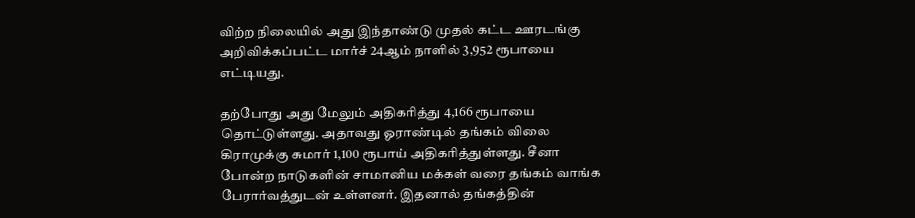விற்ற நிலையில் அது இந்தாண்டு முதல் கட்ட ஊரடங்கு அறிவிக்கப்பட்ட மார்ச் 24ஆம் நாளில் 3,952 ரூபாயை எட்டியது.

தற்போது அது மேலும் அதிகரித்து 4,166 ரூபாயை தொட்டுள்ளது. அதாவது ஓராண்டில் தங்கம் விலை கிராமுக்கு சுமார் 1,100 ரூபாய் அதிகரித்துள்ளது. சீனா போன்ற நாடுகளின் சாமானிய மக்கள் வரை தங்கம் வாங்க பேரார்வத்துடன் உள்ளனர். இதனால் தங்கத்தின்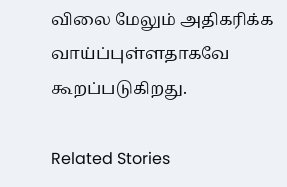விலை மேலும் அதிகரிக்க வாய்ப்புள்ளதாகவே கூறப்படுகிறது.

Related Stories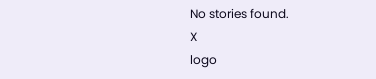No stories found.
X
logo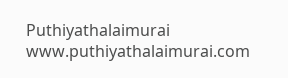Puthiyathalaimurai
www.puthiyathalaimurai.com